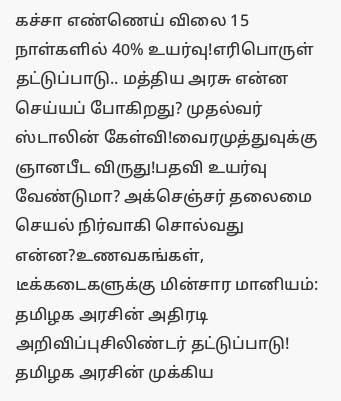கச்சா எண்ணெய் விலை 15 நாள்களில் 40% உயர்வு!எரிபொருள் தட்டுப்பாடு.. மத்திய அரசு என்ன செய்யப் போகிறது? முதல்வர் ஸ்டாலின் கேள்வி!வைரமுத்துவுக்கு ஞானபீட விருது!பதவி உயர்வு வேண்டுமா? அக்செஞ்சர் தலைமை செயல் நிர்வாகி சொல்வது என்ன?உணவகங்கள், டீக்கடைகளுக்கு மின்சார மானியம்: தமிழக அரசின் அதிரடி அறிவிப்புசிலிண்டர் தட்டுப்பாடு! தமிழக அரசின் முக்கிய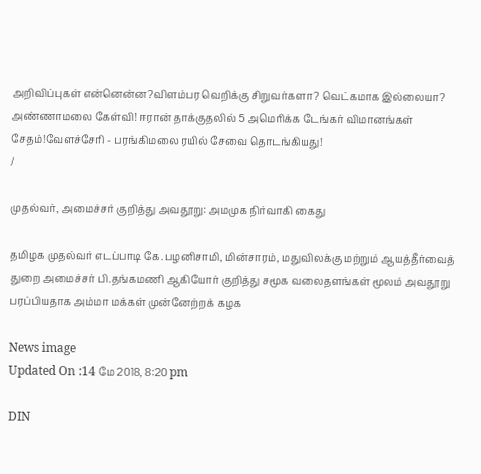அறிவிப்புகள் என்னென்ன?விளம்பர வெறிக்கு சிறுவர்களா? வெட்கமாக இல்லையா? அண்ணாமலை கேள்வி! ஈரான் தாக்குதலில் 5 அமெரிக்க டேங்கர் விமானங்கள் சேதம்!வேளச்சேரி - பரங்கிமலை ரயில் சேவை தொடங்கியது!
/

முதல்வர், அமைச்சர் குறித்து அவதூறு: அமமுக நிர்வாகி கைது

தமிழக முதல்வர் எடப்பாடி கே.பழனிசாமி, மின்சாரம், மதுவிலக்கு மற்றும் ஆயத்தீர்வைத் துறை அமைச்சர் பி.தங்கமணி ஆகியோர் குறித்து சமூக வலைதளங்கள் மூலம் அவதூறு பரப்பியதாக அம்மா மக்கள் முன்னேற்றக் கழக

News image
Updated On :14 மே 2018, 8:20 pm

DIN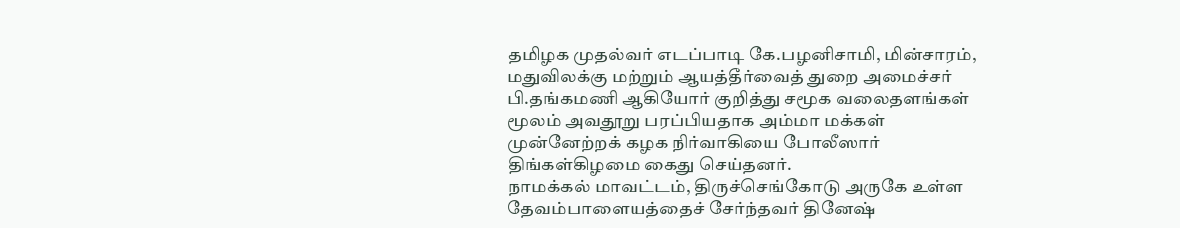தமிழக முதல்வர் எடப்பாடி கே.பழனிசாமி, மின்சாரம், மதுவிலக்கு மற்றும் ஆயத்தீர்வைத் துறை அமைச்சர் பி.தங்கமணி ஆகியோர் குறித்து சமூக வலைதளங்கள் மூலம் அவதூறு பரப்பியதாக அம்மா மக்கள் முன்னேற்றக் கழக நிர்வாகியை போலீஸார் திங்கள்கிழமை கைது செய்தனர்.
நாமக்கல் மாவட்டம், திருச்செங்கோடு அருகே உள்ள தேவம்பாளையத்தைச் சேர்ந்தவர் தினேஷ்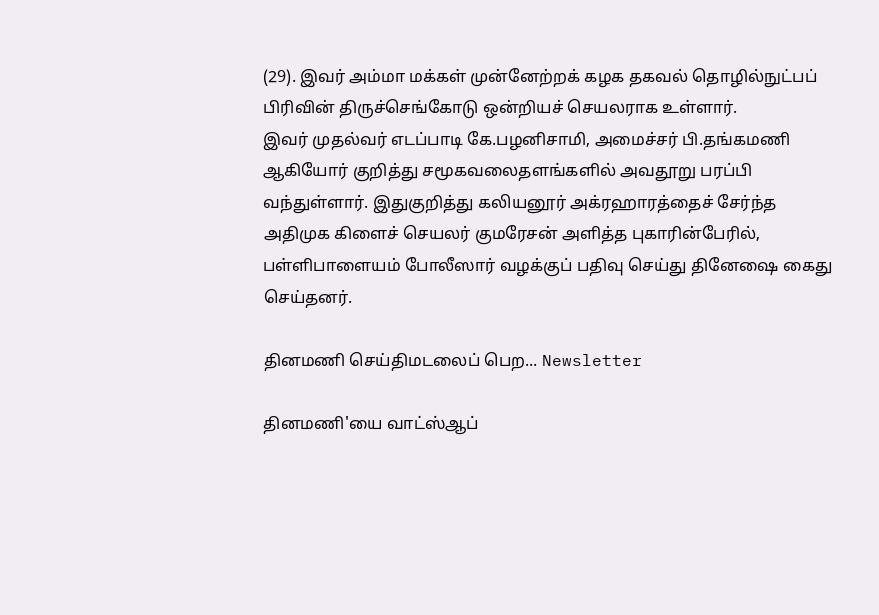(29). இவர் அம்மா மக்கள் முன்னேற்றக் கழக தகவல் தொழில்நுட்பப் பிரிவின் திருச்செங்கோடு ஒன்றியச் செயலராக உள்ளார்.
இவர் முதல்வர் எடப்பாடி கே.பழனிசாமி, அமைச்சர் பி.தங்கமணி ஆகியோர் குறித்து சமூகவலைதளங்களில் அவதூறு பரப்பி வந்துள்ளார். இதுகுறித்து கலியனூர் அக்ரஹாரத்தைச் சேர்ந்த அதிமுக கிளைச் செயலர் குமரேசன் அளித்த புகாரின்பேரில், பள்ளிபாளையம் போலீஸார் வழக்குப் பதிவு செய்து தினேஷை கைது செய்தனர்.

தினமணி செய்திமடலைப் பெற... Newsletter

தினமணி'யை வாட்ஸ்ஆப்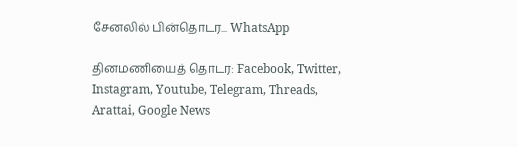சேனலில் பின்தொடர... WhatsApp

தினமணியைத் தொடர: Facebook, Twitter, Instagram, Youtube, Telegram, Threads, Arattai, Google News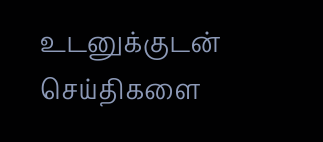உடனுக்குடன் செய்திகளை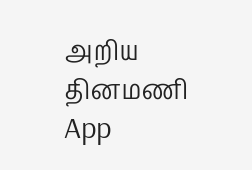அறிய தினமணி App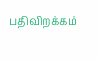பதிவிறக்கம்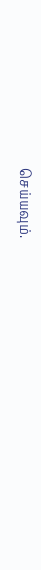செய்யவும்.